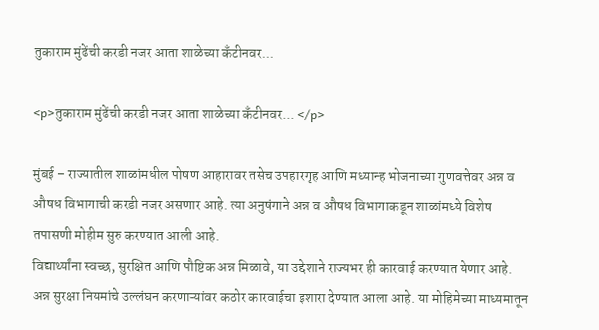तुकाराम मुंढेंची करडी नजर आता शाळेच्या कँटीनवर...

<p>तुकाराम मुंढेंची करडी नजर आता शाळेच्या कँटीनवर... </p>

मुंबई – राज्यातील शाळांमधील पोषण आहारावर तसेच उपहारगृह आणि मध्यान्ह भोजनाच्या गुणवत्तेवर अन्न व औषध विभागाची करडी नजर असणार आहे. त्या अनुषंगाने अन्न व औषध विभागाकडून शाळांमध्ये विशेष तपासणी मोहीम सुरु करण्यात आली आहे.
विद्यार्थ्यांना स्वच्छ, सुरक्षित आणि पौष्टिक अन्न मिळावे, या उद्देशाने राज्यभर ही कारवाई करण्यात येणार आहे. अन्न सुरक्षा नियमांचे उल्लंघन करणाऱ्यांवर कठोर कारवाईचा इशारा देण्यात आला आहे. या मोहिमेच्या माध्यमातून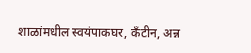शाळांमधील स्वयंपाकघर, कँटीन, अन्न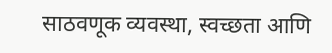साठवणूक व्यवस्था, स्वच्छता आणि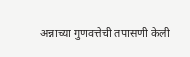अन्नाच्या गुणवत्तेची तपासणी केली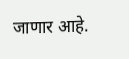जाणार आहे.